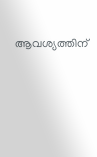ആവശ്യത്തിന്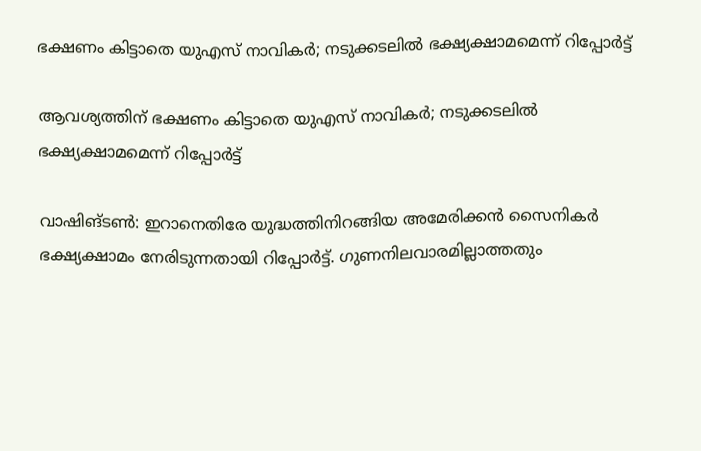ഭക്ഷണം കിട്ടാതെ യുഎസ് നാവികർ; നടുക്കടലിൽ ഭക്ഷ്യക്ഷാമമെന്ന് റിപ്പോർട്ട്

ആവശ്യത്തിന് ഭക്ഷണം കിട്ടാതെ യുഎസ് നാവികർ; നടുക്കടലിൽ ഭക്ഷ്യക്ഷാമമെന്ന് റിപ്പോർട്ട്

വാഷിങ്ടൺ: ഇറാനെതിരേ യുദ്ധത്തിനിറങ്ങിയ അമേരിക്കൻ സൈനികർ ഭക്ഷ്യക്ഷാമം നേരിടുന്നതായി റിപ്പോർട്ട്. ഗുണനിലവാരമില്ലാത്തതും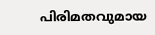പിരിമതവുമായ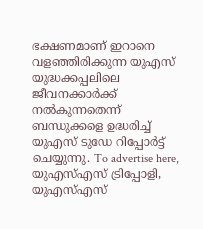ഭക്ഷണമാണ് ഇറാനെ വളഞ്ഞിരിക്കുന്ന യുഎസ് യുദ്ധക്കപ്പലിലെ ജീവനക്കാർക്ക് നൽകുന്നതെന്ന് ബന്ധുക്കളെ ഉദ്ധരിച്ച് യുഎസ് ടുഡേ റിപ്പോർട്ട് ചെയ്യുന്നു. To advertise here, യുഎസ്എസ് ട്രിപ്പോളി, യുഎസ്എസ്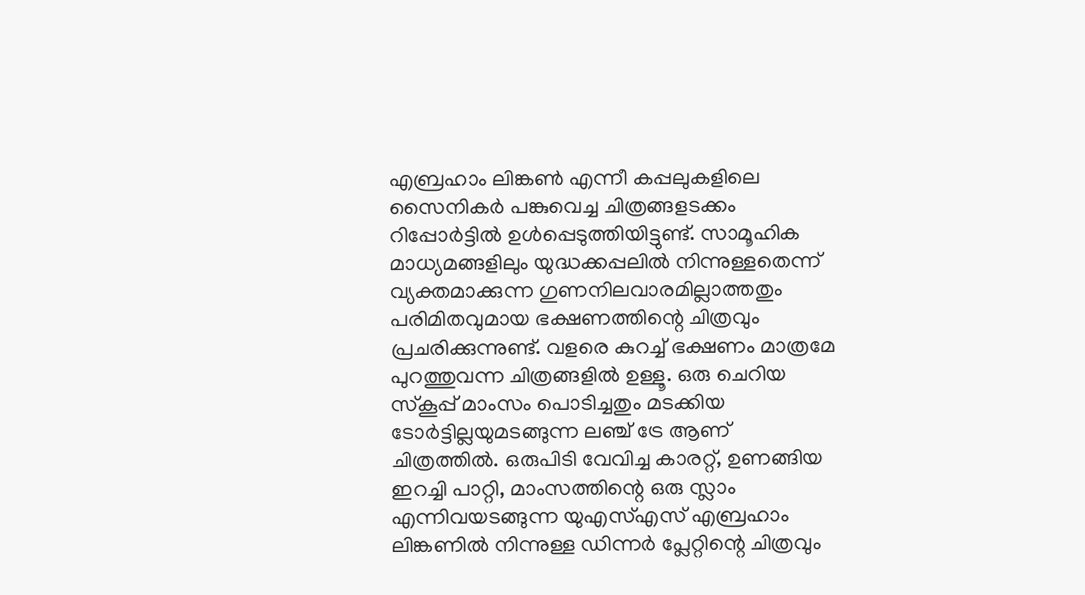എബ്രഹാം ലിങ്കൺ എന്നീ കപ്പലുകളിലെ സൈനികർ പങ്കുവെച്ച ചിത്രങ്ങളടക്കം റിപ്പോർട്ടിൽ ഉൾപ്പെടുത്തിയിട്ടുണ്ട്. സാമൂഹിക മാധ്യമങ്ങളിലും യുദ്ധക്കപ്പലിൽ നിന്നുള്ളതെന്ന് വ്യക്തമാക്കുന്ന ഗുണനിലവാരമില്ലാത്തതും പരിമിതവുമായ ഭക്ഷണത്തിന്റെ ചിത്രവും പ്രചരിക്കുന്നുണ്ട്. വളരെ കുറച്ച് ഭക്ഷണം മാത്രമേ പുറത്തുവന്ന ചിത്രങ്ങളിൽ ഉള്ളൂ. ഒരു ചെറിയ സ്കൂപ്പ് മാംസം പൊടിച്ചതും മടക്കിയ ടോർട്ടില്ലയുമടങ്ങുന്ന ലഞ്ച് ട്രേ ആണ് ചിത്രത്തിൽ. ഒരുപിടി വേവിച്ച കാരറ്റ്, ഉണങ്ങിയ ഇറച്ചി പാറ്റി, മാംസത്തിന്റെ ഒരു സ്ലാം എന്നിവയടങ്ങുന്ന യുഎസ്എസ് എബ്രഹാം ലിങ്കണിൽ നിന്നുള്ള ഡിന്നർ പ്ലേറ്റിന്റെ ചിത്രവും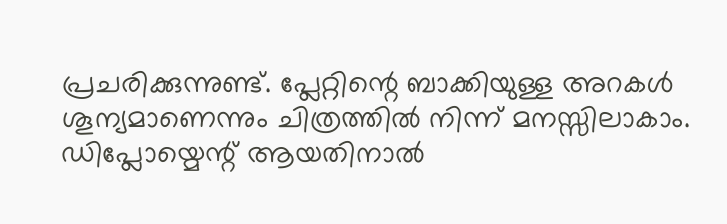പ്രചരിക്കുന്നുണ്ട്. പ്ലേറ്റിന്റെ ബാക്കിയുള്ള അറകൾ ശൂന്യമാണെന്നും ചിത്രത്തിൽ നിന്ന് മനസ്സിലാകാം. ഡിപ്ലോയ്മെന്റ് ആയതിനാൽ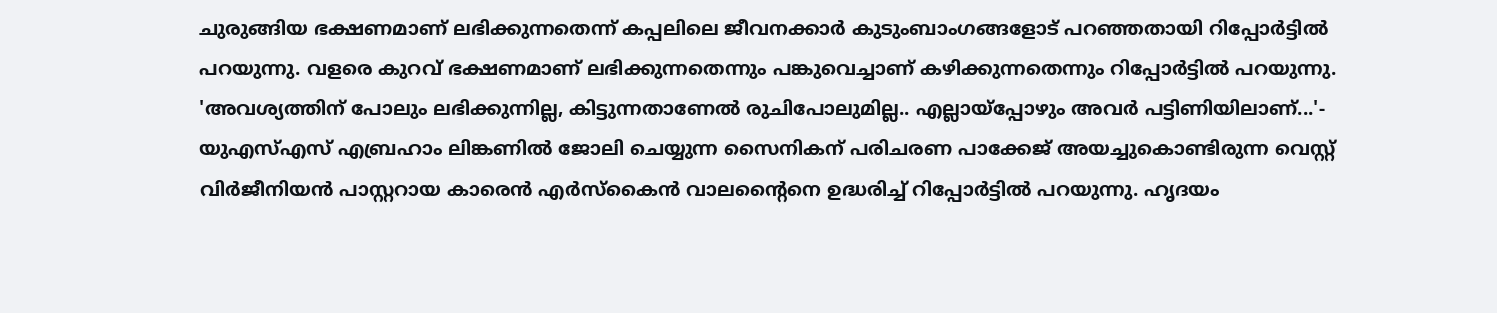ചുരുങ്ങിയ ഭക്ഷണമാണ് ലഭിക്കുന്നതെന്ന് കപ്പലിലെ ജീവനക്കാർ കുടുംബാംഗങ്ങളോട് പറഞ്ഞതായി റിപ്പോർട്ടിൽ പറയുന്നു. വളരെ കുറവ് ഭക്ഷണമാണ് ലഭിക്കുന്നതെന്നും പങ്കുവെച്ചാണ് കഴിക്കുന്നതെന്നും റിപ്പോർട്ടിൽ പറയുന്നു. 'അവശ്യത്തിന് പോലും ലഭിക്കുന്നില്ല, കിട്ടുന്നതാണേൽ രുചിപോലുമില്ല.. എല്ലായ്പ്പോഴും അവർ പട്ടിണിയിലാണ്...'- യുഎസ്എസ് എബ്രഹാം ലിങ്കണിൽ ജോലി ചെയ്യുന്ന സൈനികന് പരിചരണ പാക്കേജ് അയച്ചുകൊണ്ടിരുന്ന വെസ്റ്റ് വിർജീനിയൻ പാസ്റ്ററായ കാരെൻ എർസ്കൈൻ വാലന്റൈനെ ഉദ്ധരിച്ച് റിപ്പോർട്ടിൽ പറയുന്നു. ഹൃദയം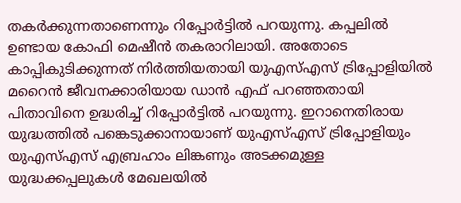തകർക്കുന്നതാണെന്നും റിപ്പോർട്ടിൽ പറയുന്നു. കപ്പലിൽ ഉണ്ടായ കോഫി മെഷീൻ തകരാറിലായി. അതോടെ കാപ്പികുടിക്കുന്നത് നിർത്തിയതായി യുഎസ്എസ് ട്രിപ്പോളിയിൽ മറൈൻ ജീവനക്കാരിയായ ഡാൻ എഫ് പറഞ്ഞതായി പിതാവിനെ ഉദ്ധരിച്ച് റിപ്പോർട്ടിൽ പറയുന്നു. ഇറാനെതിരായ യുദ്ധത്തിൽ പങ്കെടുക്കാനായാണ് യുഎസ്എസ് ട്രിപ്പോളിയും യുഎസ്എസ് എബ്രഹാം ലിങ്കണും അടക്കമുള്ള യുദ്ധക്കപ്പലുകൾ മേഖലയിൽ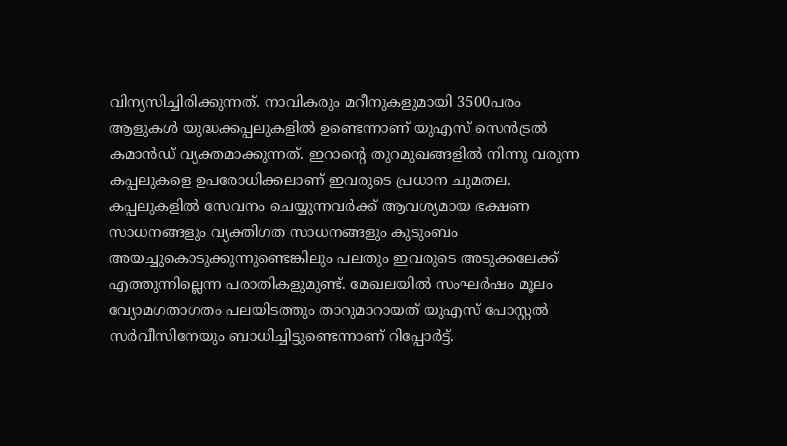വിന്യസിച്ചിരിക്കുന്നത്. നാവികരും മറീനുകളുമായി 3500പരം ആളുകൾ യുദ്ധക്കപ്പലുകളിൽ ഉണ്ടെന്നാണ് യുഎസ് സെൻട്രൽ കമാൻഡ് വ്യക്തമാക്കുന്നത്. ഇറാന്റെ തുറമുഖങ്ങളിൽ നിന്നു വരുന്ന കപ്പലുകളെ ഉപരോധിക്കലാണ് ഇവരുടെ പ്രധാന ചുമതല. കപ്പലുകളിൽ സേവനം ചെയ്യുന്നവർക്ക് ആവശ്യമായ ഭക്ഷണ സാധനങ്ങളും വ്യക്തിഗത സാധനങ്ങളും കുടുംബം അയച്ചുകൊടുക്കുന്നുണ്ടെങ്കിലും പലതും ഇവരുടെ അടുക്കലേക്ക് എത്തുന്നില്ലെന്ന പരാതികളുമുണ്ട്. മേഖലയിൽ സംഘർഷം മൂലം വ്യോമഗതാഗതം പലയിടത്തും താറുമാറായത് യുഎസ് പോസ്റ്റൽ സർവീസിനേയും ബാധിച്ചിട്ടുണ്ടെന്നാണ് റിപ്പോർട്ട്.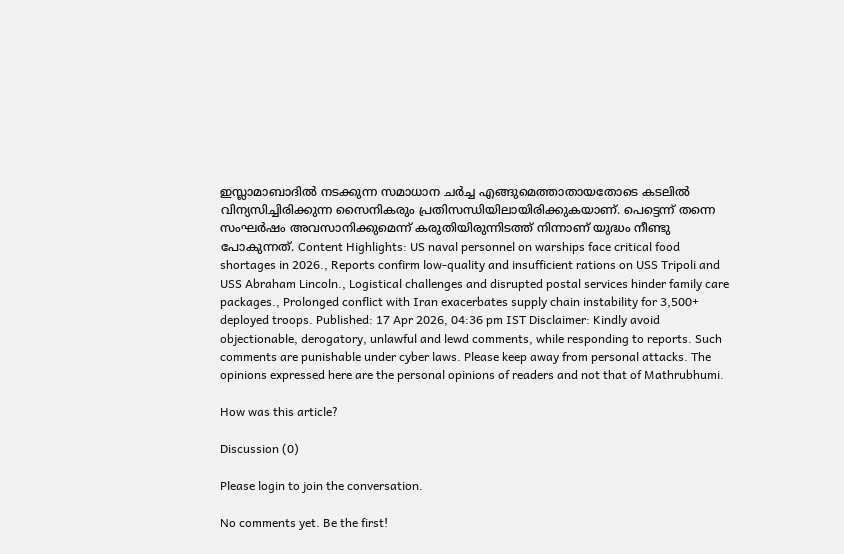ഇസ്ലാമാബാദിൽ നടക്കുന്ന സമാധാന ചർച്ച എങ്ങുമെത്താതായതോടെ കടലിൽ വിന്യസിച്ചിരിക്കുന്ന സൈനികരും പ്രതിസന്ധിയിലായിരിക്കുകയാണ്. പെട്ടെന്ന് തന്നെ സംഘർഷം അവസാനിക്കുമെന്ന് കരുതിയിരുന്നിടത്ത് നിന്നാണ് യുദ്ധം നീണ്ടു പോകുന്നത്. Content Highlights: US naval personnel on warships face critical food shortages in 2026., Reports confirm low-quality and insufficient rations on USS Tripoli and USS Abraham Lincoln., Logistical challenges and disrupted postal services hinder family care packages., Prolonged conflict with Iran exacerbates supply chain instability for 3,500+ deployed troops. Published: 17 Apr 2026, 04:36 pm IST Disclaimer: Kindly avoid objectionable, derogatory, unlawful and lewd comments, while responding to reports. Such comments are punishable under cyber laws. Please keep away from personal attacks. The opinions expressed here are the personal opinions of readers and not that of Mathrubhumi.

How was this article?

Discussion (0)

Please login to join the conversation.

No comments yet. Be the first!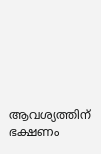ആവശ്യത്തിന് ഭക്ഷണം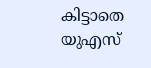കിട്ടാതെ യുഎസ്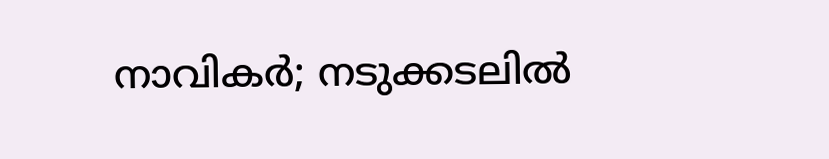നാവികർ; നടുക്കടലിൽ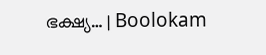ഭക്ഷ്യ… | Boolokam